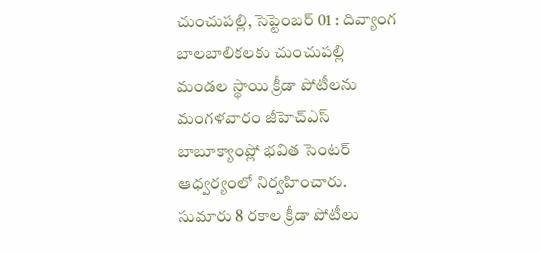చుంచుపల్లి, సెప్టెంబర్ 01 : దివ్యాంగ బాలబాలికలకు చుంచుపల్లి మండల స్థాయి క్రీడా పోటీలను మంగళవారం జీహెచ్ఎస్ బాబూక్యాంప్లో భవిత సెంటర్ ఆధ్వర్యంలో నిర్వహించారు. సుమారు 8 రకాల క్రీడా పోటీలు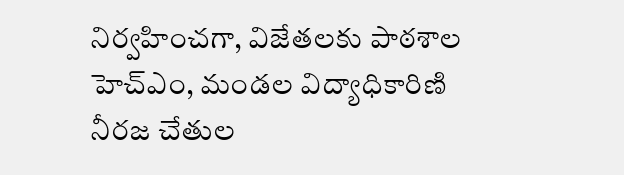నిర్వహించగా, విజేతలకు పాఠశాల హెచ్ఎం, మండల విద్యాధికారిణి నీరజ చేతుల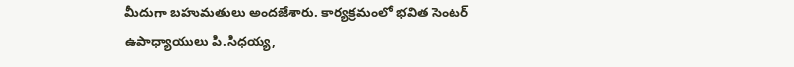మీదుగా బహుమతులు అందజేశారు. కార్యక్రమంలో భవిత సెంటర్ ఉపాధ్యాయులు పి.సిధయ్య,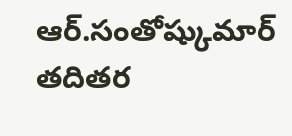ఆర్.సంతోష్కుమార్ తదితర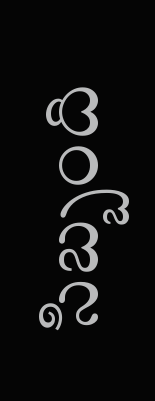సిబ్బంది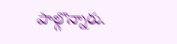పాల్గొన్నారు.